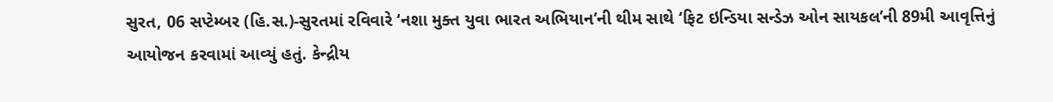સુરત, 06 સપ્ટેમ્બર (હિ.સ.)-સુરતમાં રવિવારે ‘નશા મુક્ત યુવા ભારત અભિયાન’ની થીમ સાથે ‘ફિટ ઇન્ડિયા સન્ડેઝ ઓન સાયકલ’ની 89મી આવૃત્તિનું આયોજન કરવામાં આવ્યું હતું. કેન્દ્રીય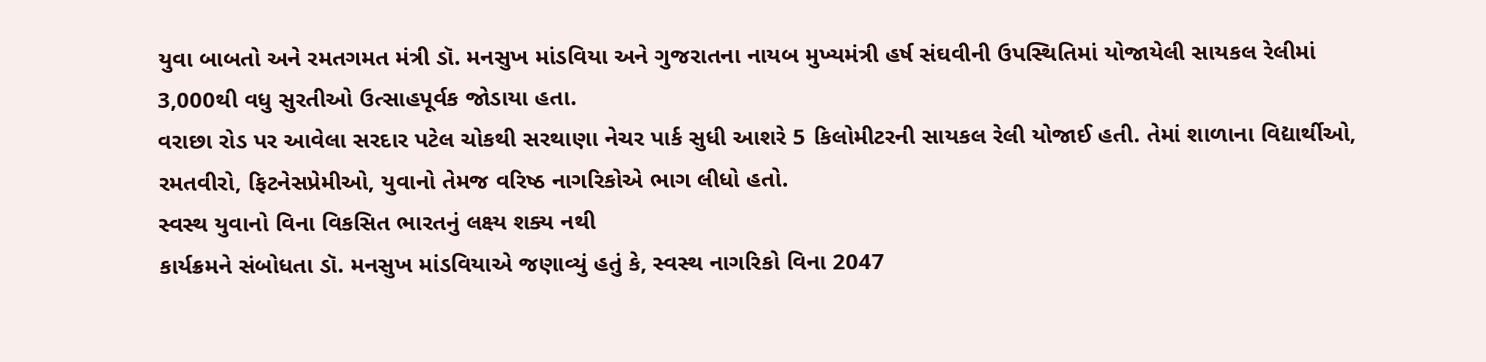યુવા બાબતો અને રમતગમત મંત્રી ડૉ. મનસુખ માંડવિયા અને ગુજરાતના નાયબ મુખ્યમંત્રી હર્ષ સંઘવીની ઉપસ્થિતિમાં યોજાયેલી સાયકલ રેલીમાં 3,000થી વધુ સુરતીઓ ઉત્સાહપૂર્વક જોડાયા હતા.
વરાછા રોડ પર આવેલા સરદાર પટેલ ચોકથી સરથાણા નેચર પાર્ક સુધી આશરે 5 કિલોમીટરની સાયકલ રેલી યોજાઈ હતી. તેમાં શાળાના વિદ્યાર્થીઓ, રમતવીરો, ફિટનેસપ્રેમીઓ, યુવાનો તેમજ વરિષ્ઠ નાગરિકોએ ભાગ લીધો હતો.
સ્વસ્થ યુવાનો વિના વિકસિત ભારતનું લક્ષ્ય શક્ય નથી
કાર્યક્રમને સંબોધતા ડૉ. મનસુખ માંડવિયાએ જણાવ્યું હતું કે, સ્વસ્થ નાગરિકો વિના 2047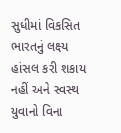સુધીમાં વિકસિત ભારતનું લક્ષ્ય હાંસલ કરી શકાય નહીં અને સ્વસ્થ યુવાનો વિના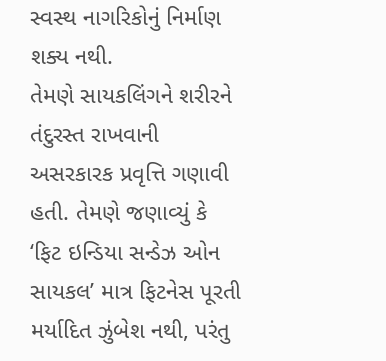સ્વસ્થ નાગરિકોનું નિર્માણ શક્ય નથી.
તેમણે સાયકલિંગને શરીરને તંદુરસ્ત રાખવાની અસરકારક પ્રવૃત્તિ ગણાવી હતી. તેમણે જણાવ્યું કે ‘ફિટ ઇન્ડિયા સન્ડેઝ ઓન સાયકલ’ માત્ર ફિટનેસ પૂરતી મર્યાદિત ઝુંબેશ નથી, પરંતુ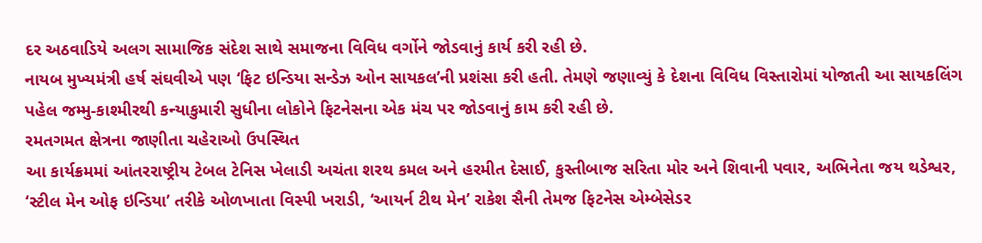દર અઠવાડિયે અલગ સામાજિક સંદેશ સાથે સમાજના વિવિધ વર્ગોને જોડવાનું કાર્ય કરી રહી છે.
નાયબ મુખ્યમંત્રી હર્ષ સંઘવીએ પણ ‘ફિટ ઇન્ડિયા સન્ડેઝ ઓન સાયકલ’ની પ્રશંસા કરી હતી. તેમણે જણાવ્યું કે દેશના વિવિધ વિસ્તારોમાં યોજાતી આ સાયકલિંગ પહેલ જમ્મુ-કાશ્મીરથી કન્યાકુમારી સુધીના લોકોને ફિટનેસના એક મંચ પર જોડવાનું કામ કરી રહી છે.
રમતગમત ક્ષેત્રના જાણીતા ચહેરાઓ ઉપસ્થિત
આ કાર્યક્રમમાં આંતરરાષ્ટ્રીય ટેબલ ટેનિસ ખેલાડી અચંતા શરથ કમલ અને હરમીત દેસાઈ, કુસ્તીબાજ સરિતા મોર અને શિવાની પવાર, અભિનેતા જય થડેશ્વર, ‘સ્ટીલ મેન ઓફ ઇન્ડિયા’ તરીકે ઓળખાતા વિસ્પી ખરાડી, ‘આયર્ન ટીથ મેન’ રાકેશ સૈની તેમજ ફિટનેસ એમ્બેસેડર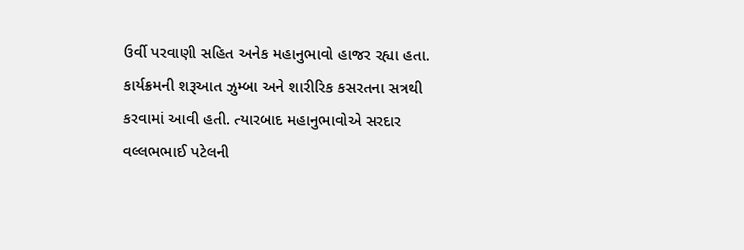ઉર્વી પરવાણી સહિત અનેક મહાનુભાવો હાજર રહ્યા હતા.
કાર્યક્રમની શરૂઆત ઝુમ્બા અને શારીરિક કસરતના સત્રથી કરવામાં આવી હતી. ત્યારબાદ મહાનુભાવોએ સરદાર વલ્લભભાઈ પટેલની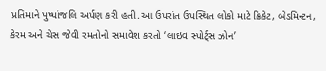પ્રતિમાને પુષ્પાંજલિ અર્પણ કરી હતી.આ ઉપરાંત ઉપસ્થિત લોકો માટે ક્રિકેટ, બેડમિન્ટન, કેરમ અને ચેસ જેવી રમતોનો સમાવેશ કરતો ‘લાઇવ સ્પોર્ટ્સ ઝોન’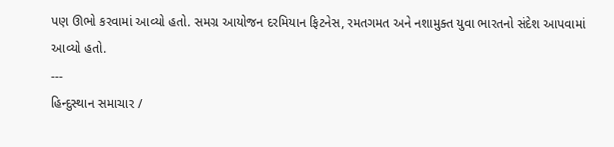પણ ઊભો કરવામાં આવ્યો હતો. સમગ્ર આયોજન દરમિયાન ફિટનેસ, રમતગમત અને નશામુક્ત યુવા ભારતનો સંદેશ આપવામાં આવ્યો હતો.
---
હિન્દુસ્થાન સમાચાર /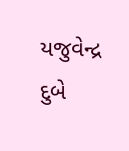યજુવેન્દ્ર દુબે